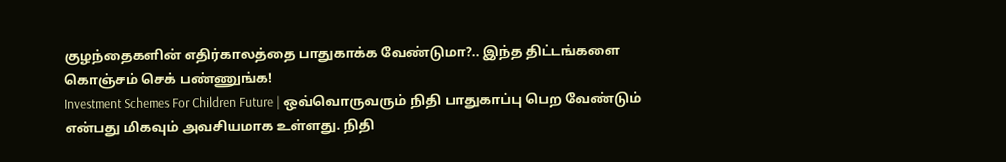குழந்தைகளின் எதிர்காலத்தை பாதுகாக்க வேண்டுமா?.. இந்த திட்டங்களை கொஞ்சம் செக் பண்ணுங்க!
Investment Schemes For Children Future | ஒவ்வொருவரும் நிதி பாதுகாப்பு பெற வேண்டும் என்பது மிகவும் அவசியமாக உள்ளது. நிதி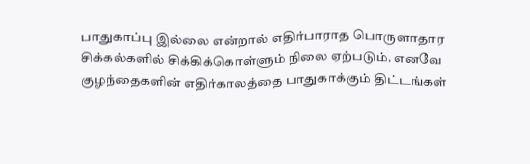பாதுகாப்பு இல்லை என்றால் எதிர்பாராத பொருளாதார சிக்கல்களில் சிக்கிக்கொள்ளும் நிலை ஏற்படும். எனவே குழந்தைகளின் எதிர்காலத்தை பாதுகாக்கும் திட்டங்கள்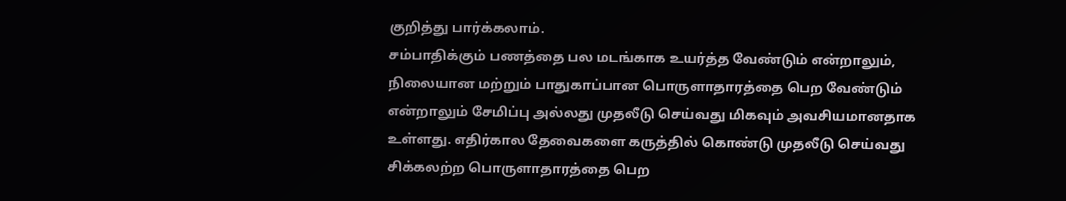குறித்து பார்க்கலாம்.
சம்பாதிக்கும் பணத்தை பல மடங்காக உயர்த்த வேண்டும் என்றாலும், நிலையான மற்றும் பாதுகாப்பான பொருளாதாரத்தை பெற வேண்டும் என்றாலும் சேமிப்பு அல்லது முதலீடு செய்வது மிகவும் அவசியமானதாக உள்ளது. எதிர்கால தேவைகளை கருத்தில் கொண்டு முதலீடு செய்வது சிக்கலற்ற பொருளாதாரத்தை பெற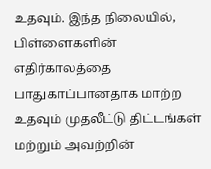உதவும். இந்த நிலையில், பிள்ளைகளின் எதிர்காலத்தை பாதுகாப்பானதாக மாற்ற உதவும் முதலீட்டு திட்டங்கள் மற்றும் அவற்றின்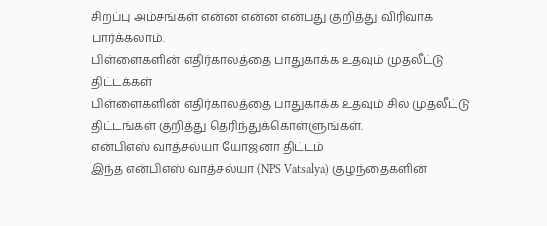சிறப்பு அம்சங்கள் என்ன என்ன என்பது குறித்து விரிவாக பார்க்கலாம்.
பிள்ளைகளின் எதிர்காலத்தை பாதுகாக்க உதவும் முதலீட்டு திட்டக்கள்
பிள்ளைகளின் எதிர்காலத்தை பாதுகாக்க உதவும் சில முதலீட்டு திட்டங்கள் குறித்து தெரிந்துக்கொள்ளுங்கள்.
என்பிஎஸ் வாத்சல்யா யோஜனா திட்டம்
இந்த என்பிஎஸ் வாத்சல்யா (NPS Vatsalya) குழந்தைகளின்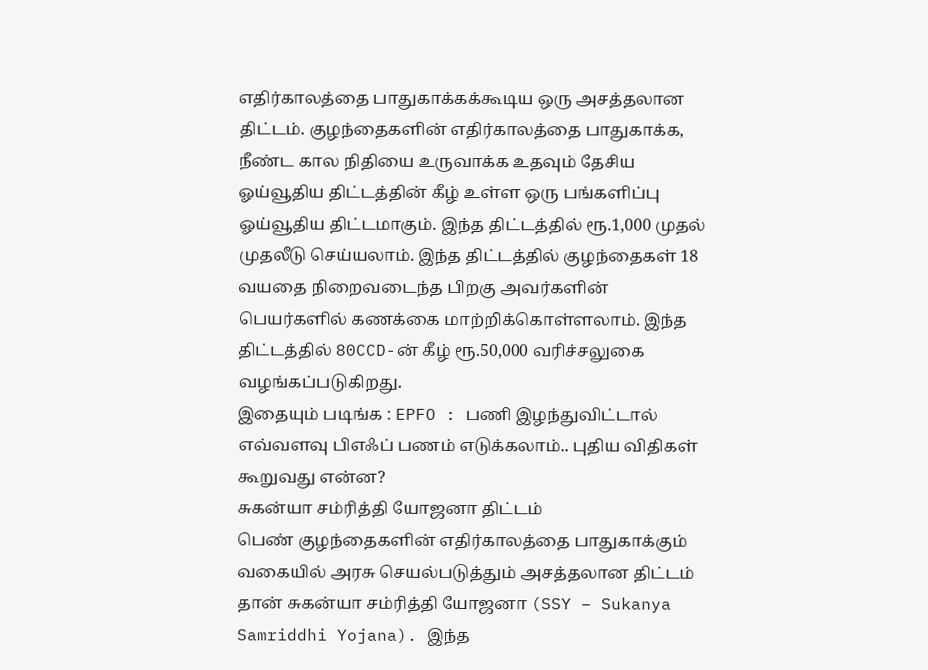எதிர்காலத்தை பாதுகாக்கக்கூடிய ஒரு அசத்தலான திட்டம். குழந்தைகளின் எதிர்காலத்தை பாதுகாக்க, நீண்ட கால நிதியை உருவாக்க உதவும் தேசிய ஓய்வூதிய திட்டத்தின் கீழ் உள்ள ஒரு பங்களிப்பு ஓய்வூதிய திட்டமாகும். இந்த திட்டத்தில் ரூ.1,000 முதல் முதலீடு செய்யலாம். இந்த திட்டத்தில் குழந்தைகள் 18 வயதை நிறைவடைந்த பிறகு அவர்களின் பெயர்களில் கணக்கை மாற்றிக்கொள்ளலாம். இந்த திட்டத்தில் 80CCD-ன் கீழ் ரூ.50,000 வரிச்சலுகை வழங்கப்படுகிறது.
இதையும் படிங்க : EPFO : பணி இழந்துவிட்டால் எவ்வளவு பிஎஃப் பணம் எடுக்கலாம்.. புதிய விதிகள் கூறுவது என்ன?
சுகன்யா சம்ரித்தி யோஜனா திட்டம்
பெண் குழந்தைகளின் எதிர்காலத்தை பாதுகாக்கும் வகையில் அரசு செயல்படுத்தும் அசத்தலான திட்டம் தான் சுகன்யா சம்ரித்தி யோஜனா (SSY – Sukanya Samriddhi Yojana). இந்த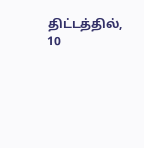திட்டத்தில், 10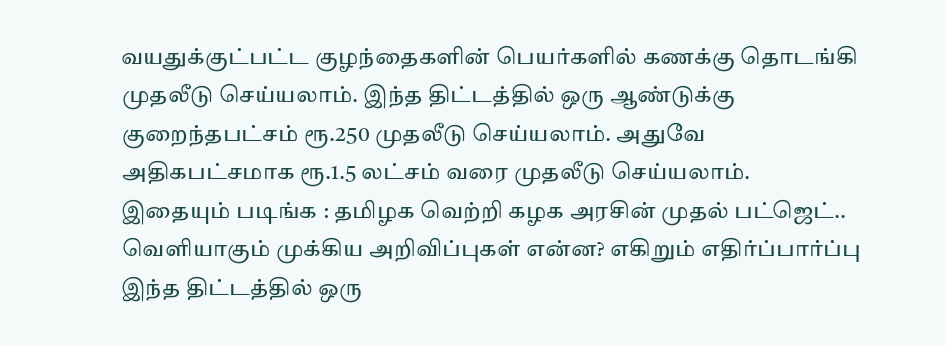வயதுக்குட்பட்ட குழந்தைகளின் பெயர்களில் கணக்கு தொடங்கி முதலீடு செய்யலாம். இந்த திட்டத்தில் ஒரு ஆண்டுக்கு குறைந்தபட்சம் ரூ.250 முதலீடு செய்யலாம். அதுவே அதிகபட்சமாக ரூ.1.5 லட்சம் வரை முதலீடு செய்யலாம்.
இதையும் படிங்க : தமிழக வெற்றி கழக அரசின் முதல் பட்ஜெட்.. வெளியாகும் முக்கிய அறிவிப்புகள் என்ன? எகிறும் எதிர்ப்பார்ப்பு
இந்த திட்டத்தில் ஒரு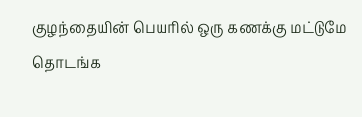குழந்தையின் பெயரில் ஒரு கணக்கு மட்டுமே தொடங்க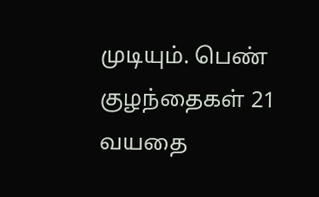முடியும். பெண் குழந்தைகள் 21 வயதை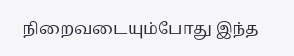நிறைவடையும்போது இந்த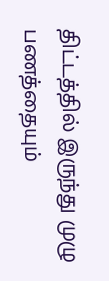திட்டத்தில் இருந்து முழு பணத்தையும்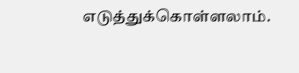எடுத்துக்கொள்ளலாம்.